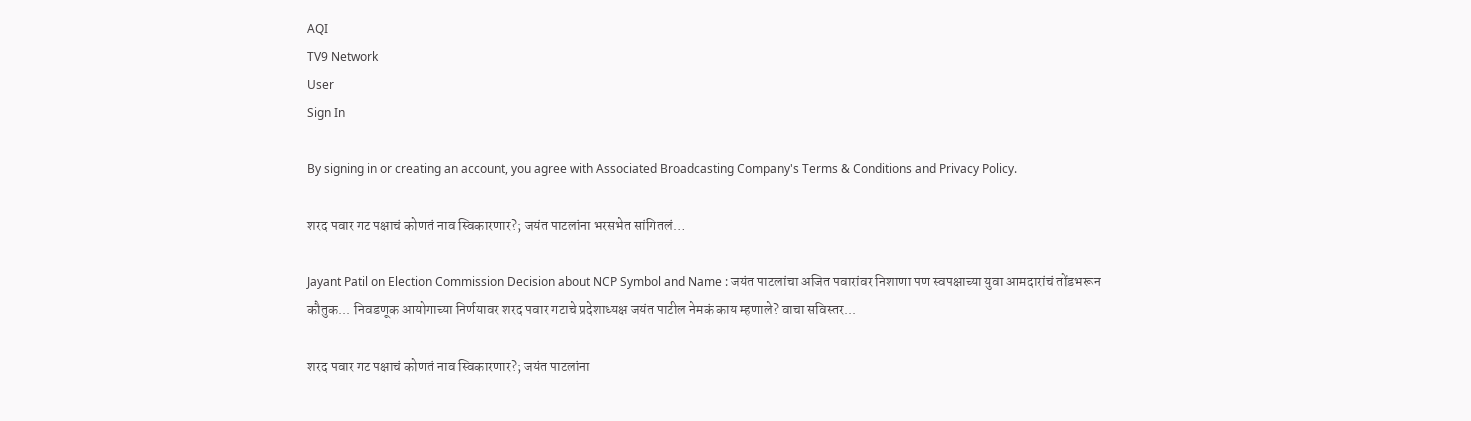AQI
TV9 Network
User
Sign In

By signing in or creating an account, you agree with Associated Broadcasting Company's Terms & Conditions and Privacy Policy.

शरद पवार गट पक्षाचं कोणतं नाव स्विकारणार?; जयंत पाटलांना भरसभेत सांगितलं…

Jayant Patil on Election Commission Decision about NCP Symbol and Name : जयंत पाटलांचा अजित पवारांवर निशाणा पण स्वपक्षाच्या युवा आमदारांचं तोंडभरून कौतुक... निवडणूक आयोगाच्या निर्णयावर शरद पवार गटाचे प्रदेशाध्यक्ष जयंत पाटील नेमकं काय म्हणाले? वाचा सविस्तर...

शरद पवार गट पक्षाचं कोणतं नाव स्विकारणार?; जयंत पाटलांना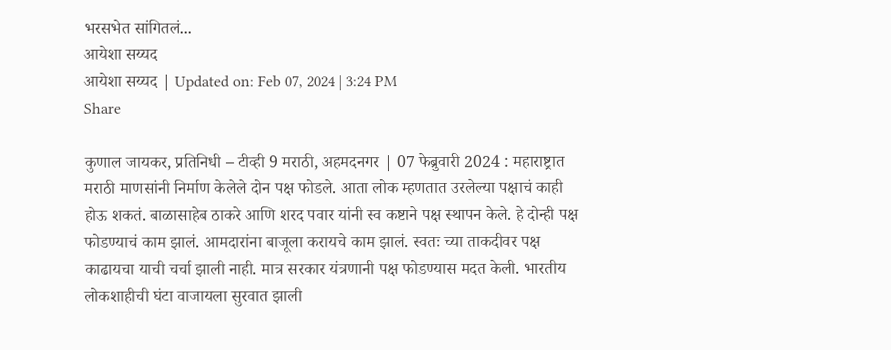भरसभेत सांगितलं...
आयेशा सय्यद
आयेशा सय्यद | Updated on: Feb 07, 2024 | 3:24 PM
Share

कुणाल जायकर, प्रतिनिधी – टीव्ही 9 मराठी, अहमदनगर | 07 फेब्रुवारी 2024 : महाराष्ट्रात मराठी माणसांनी निर्माण केलेले दोन पक्ष फोडले. आता लोक म्हणतात उरलेल्या पक्षाचं काही होऊ शकतं. बाळासाहेब ठाकरे आणि शरद पवार यांनी स्व कष्टाने पक्ष स्थापन केले. हे दोन्ही पक्ष फोडण्याचं काम झालं. आमदारांना बाजूला करायचे काम झालं. स्वतः च्या ताकदीवर पक्ष काढायचा याची चर्चा झाली नाही. मात्र सरकार यंत्रणानी पक्ष फोडण्यास मदत केली. भारतीय लोकशाहीची घंटा वाजायला सुरवात झाली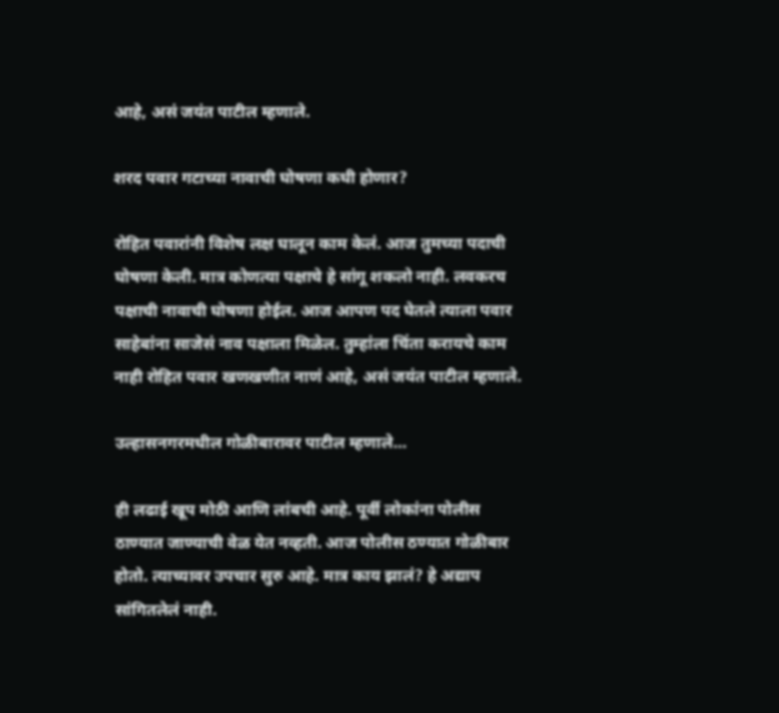आहे, असं जयंत पाटील म्हणाले.

शरद पवार गटाच्या नावाची घोषणा कधी होणार?

रोहित पवारांनी विशेष लक्ष घालून काम केलं. आज तुमच्या पदाची घोषणा केली. मात्र कोणत्या पक्षाचे हे सांगू शकलो नाही. लवकरच पक्षाची नावाची घोषणा होईल. आज आपण पद घेतले त्याला पवार साहेबांना साजेसं नाव पक्षाला मिळेल. तुम्हांला चिंता करायचे काम नाही रोहित पवार खणखणीत नाणं आहे, असं जयंत पाटील म्हणाले.

उल्हासनगरमधील गोळीबारावर पाटील म्हणाले…

ही लढाई खूप मोठी आणि लांबची आहे. पूर्वी लोकांना पोलीस ठाण्यात जाण्याची वेळ येत नव्हती. आज पोलीस ठण्यात गोळीबार होतो. त्याच्यावर उपचार सुरु आहे. मात्र काय झालं? हे अद्याप सांगितलेलं नाही.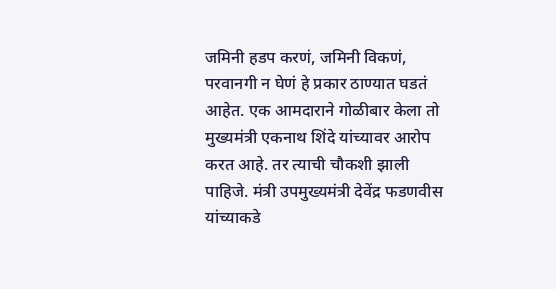जमिनी हडप करणं, जमिनी विकणं, परवानगी न घेणं हे प्रकार ठाण्यात घडतं आहेत. एक आमदाराने गोळीबार केला तो मुख्यमंत्री एकनाथ शिंदे यांच्यावर आरोप करत आहे. तर त्याची चौकशी झाली पाहिजे. मंत्री उपमुख्यमंत्री देवेंद्र फडणवीस यांच्याकडे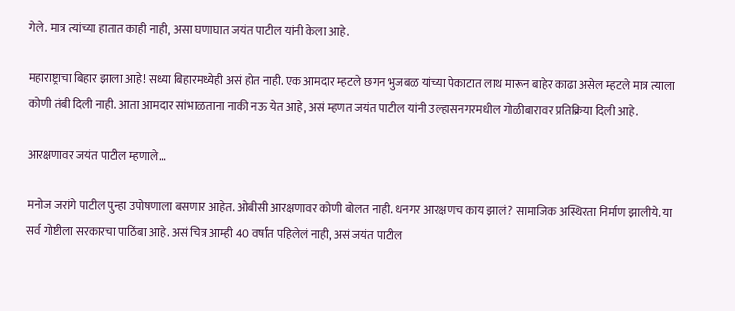गेले. मात्र त्यांच्या हातात काही नाही, असा घणाघात जयंत पाटील यांनी केला आहे.

महाराष्ट्राचा बिहार झाला आहे! सध्या बिहारमध्येही असं होत नाही. एक आमदार म्हटले छगन भुजबळ यांच्या पेकाटात लाथ मारून बाहेर काढा असेल म्हटले मात्र त्याला कोणी तंबी दिली नाही. आता आमदार सांभाळताना नाकी नऊ येत आहे, असं म्हणत जयंत पाटील यांनी उल्हासनगरमधील गोळीबारावर प्रतिक्रिया दिली आहे.

आरक्षणावर जयंत पाटील म्हणाले…

मनोज जरांगे पाटील पुन्हा उपोषणाला बसणार आहेत. ओबीसी आरक्षणावर कोणी बोलत नाही. धनगर आरक्षणच काय झालं? सामाजिक अस्थिरता निर्माण झालीये. या सर्व गोष्टीला सरकारचा पाठिंबा आहे. असं चित्र आम्ही 40 वर्षांत पहिलेलं नाही, असं जयंत पाटील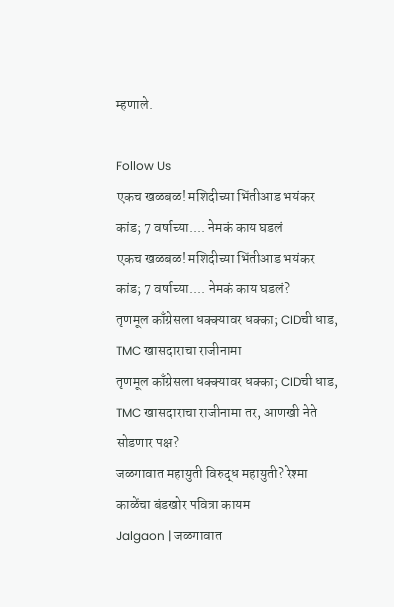म्हणाले.

Follow Us
एकच खळबळ! मशिदीच्या भिंतीआड भयंकर कांड; 7 वर्षाच्या.... नेमकं काय घडलं
एकच खळबळ! मशिदीच्या भिंतीआड भयंकर कांड; 7 वर्षाच्या.... नेमकं काय घडलं?
तृणमूल काँग्रेसला धक्क्यावर धक्का; CIDची धाड, TMC खासदाराचा राजीनामा
तृणमूल काँग्रेसला धक्क्यावर धक्का; CIDची धाड, TMC खासदाराचा राजीनामा तर, आणखी नेते सोडणार पक्ष?
जळगावात महायुती विरुद्ध महायुती? रेश्मा काळेंचा बंडखोर पवित्रा कायम
Jalgaon | जळगावात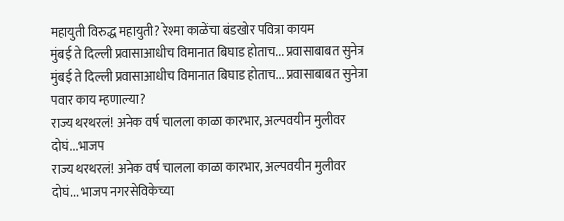महायुती विरुद्ध महायुती? रेश्मा काळेंचा बंडखोर पवित्रा कायम
मुंबई ते दिल्ली प्रवासाआधीच विमानात बिघाड होताच... प्रवासाबाबत सुनेत्र
मुंबई ते दिल्ली प्रवासाआधीच विमानात बिघाड होताच... प्रवासाबाबत सुनेत्रा पवार काय म्हणाल्या?
राज्य थरथरलं! अनेक वर्ष चालला काळा कारभार, अल्पवयीन मुलीवर दोघं...भाजप
राज्य थरथरलं! अनेक वर्ष चालला काळा कारभार, अल्पवयीन मुलीवर दोघं... भाजप नगरसेविकेच्या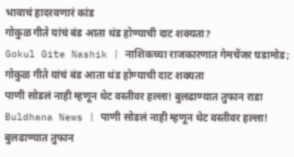भावाचं हादरवणारं कांड
गोकुळ गीते यांचं बंड आता थंड होण्याची दाट शक्यता?
Gokul Gite Nashik | नाशिकच्या राजकारणात गेमचेंजर घडामोड; गोकुळ गीते यांचं बंड आता थंड होण्याची दाट शक्यता
पाणी सोडलं नाही म्हणून थेट वस्तीवर हल्ला! बुलढाण्यात तुफान राडा
Buldhana News | पाणी सोडलं नाही म्हणून थेट वस्तीवर हल्ला! बुलढाण्यात तुफान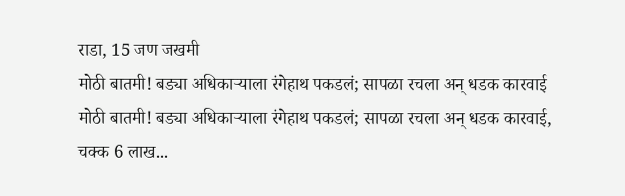राडा, 15 जण जखमी
मोठी बातमी! बड्या अधिकाऱ्याला रंगेहाथ पकडलं; सापळा रचला अन् धडक कारवाई
मोठी बातमी! बड्या अधिकाऱ्याला रंगेहाथ पकडलं; सापळा रचला अन् धडक कारवाई, चक्क 6 लाख...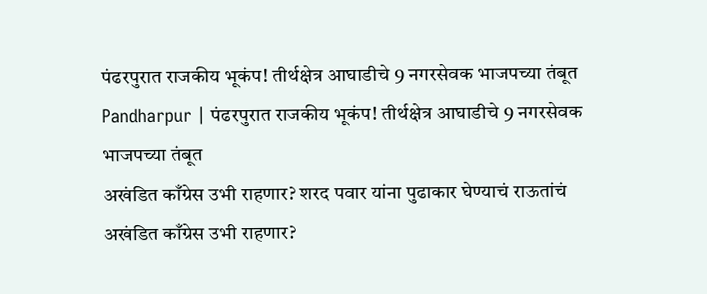पंढरपुरात राजकीय भूकंप! तीर्थक्षेत्र आघाडीचे 9 नगरसेवक भाजपच्या तंबूत
Pandharpur | पंढरपुरात राजकीय भूकंप! तीर्थक्षेत्र आघाडीचे 9 नगरसेवक भाजपच्या तंबूत
अखंडित काँग्रेस उभी राहणार? शरद पवार यांना पुढाकार घेण्याचं राऊतांचं
अखंडित काँग्रेस उभी राहणार?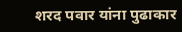शरद पवार यांना पुढाकार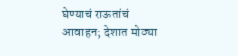घेण्याचं राऊतांचं आवाहन; देशात मोठ्या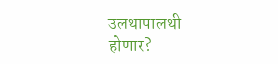उलथापालथी होणार?